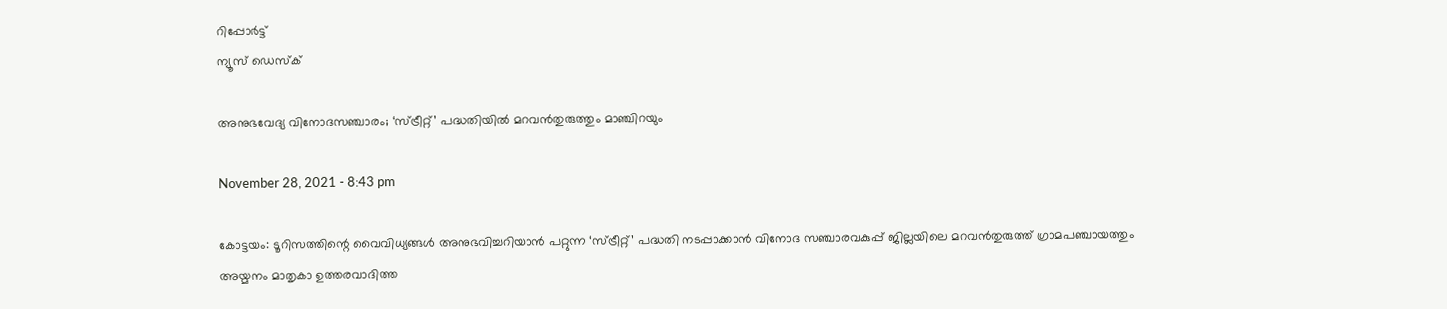റിപ്പോര്‍ട്ട്
ന്യൂസ് ഡെസ്ക്

അനുഭവേദ്യ വിനോദസഞ്ചാരം; ‘സ്ട്രീറ്റ്’ പദ്ധതിയില്‍ മറവന്‍തുരുത്തും മാഞ്ചിറയും

November 28, 2021 - 8:43 pm

കോട്ടയം: ടൂറിസത്തിന്റെ വൈവിധ്യങ്ങള്‍ അനുഭവിച്ചറിയാന്‍ പറ്റുന്ന ‘സ്ട്രീറ്റ്’ പദ്ധതി നടപ്പാക്കാന്‍ വിനോദ സഞ്ചാരവകുപ്പ് ജില്ലയിലെ മറവന്‍തുരുത്ത് ഗ്രാമപഞ്ചായത്തും അയ്മനം മാതൃകാ ഉത്തരവാദിത്ത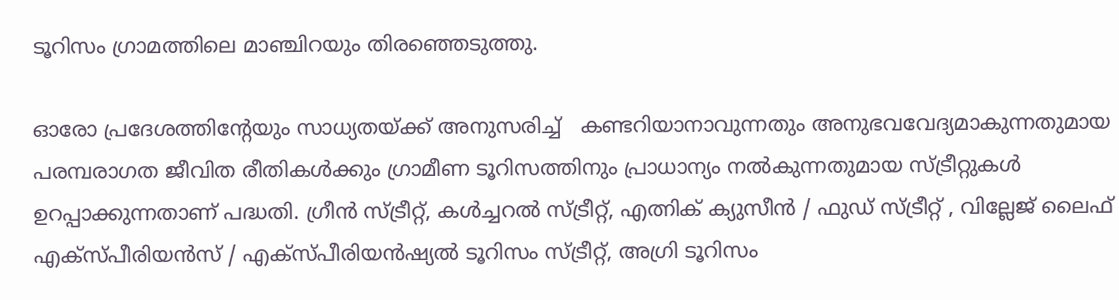ടൂറിസം ഗ്രാമത്തിലെ മാഞ്ചിറയും തിരഞ്ഞെടുത്തു.

ഓരോ പ്രദേശത്തിന്റേയും സാധ്യതയ്ക്ക് അനുസരിച്ച്   കണ്ടറിയാനാവുന്നതും അനുഭവവേദ്യമാകുന്നതുമായ പരമ്പരാഗത ജീവിത രീതികള്‍ക്കും ഗ്രാമീണ ടൂറിസത്തിനും പ്രാധാന്യം നല്‍കുന്നതുമായ സ്ട്രീറ്റുകള്‍ ഉറപ്പാക്കുന്നതാണ് പദ്ധതി. ഗ്രീന്‍ സ്ട്രീറ്റ്, കള്‍ച്ചറല്‍ സ്ട്രീറ്റ്, എത്നിക് ക്യുസീന്‍ / ഫുഡ് സ്ട്രീറ്റ് , വില്ലേജ് ലൈഫ് എക്സ്പീരിയന്‍സ് / എക്സ്പീരിയന്‍ഷ്യല്‍ ടൂറിസം സ്ട്രീറ്റ്, അഗ്രി ടൂറിസം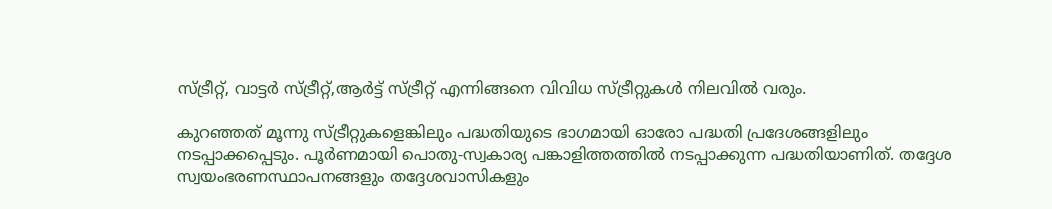സ്ട്രീറ്റ്, വാട്ടര്‍ സ്ട്രീറ്റ്,ആര്‍ട്ട് സ്ട്രീറ്റ് എന്നിങ്ങനെ വിവിധ സ്ട്രീറ്റുകള്‍ നിലവില്‍ വരും.

കുറഞ്ഞത് മൂന്നു സ്ട്രീറ്റുകളെങ്കിലും പദ്ധതിയുടെ ഭാഗമായി ഓരോ പദ്ധതി പ്രദേശങ്ങളിലും നടപ്പാക്കപ്പെടും. പൂര്‍ണമായി പൊതു-സ്വകാര്യ പങ്കാളിത്തത്തില്‍ നടപ്പാക്കുന്ന പദ്ധതിയാണിത്. തദ്ദേശ സ്വയംഭരണസ്ഥാപനങ്ങളും തദ്ദേശവാസികളും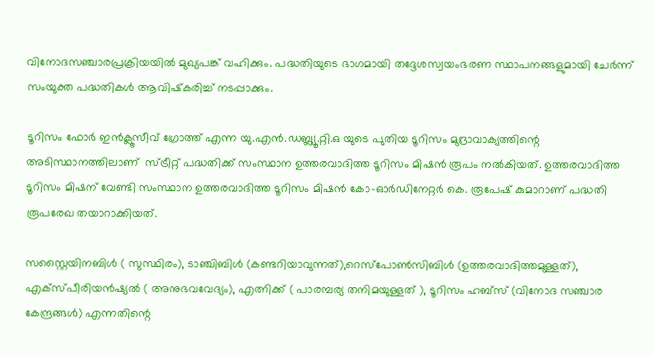വിനോദസഞ്ചാരപ്രക്രിയയില്‍ മുഖ്യപങ്ക് വഹിക്കും. പദ്ധതിയുടെ ഭാഗമായി തദ്ദേശസ്വയംഭരണ സ്ഥാപനങ്ങളുമായി ചേര്‍ന്ന്  സംയുക്ത പദ്ധതികള്‍ ആവിഷ്‌കരിച്ച് നടപ്പാക്കും.

ടൂറിസം ഫോര്‍ ഇന്‍ക്ലൂസീവ് ഗ്രോത്ത് എന്ന യു.എന്‍.ഡബ്ല്യൂ.റ്റി.ഒ യുടെ പുതിയ ടൂറിസം മുദ്രാവാക്യത്തിന്റെ അടിസ്ഥാനത്തിലാണ്  സ്ട്രീറ്റ് പദ്ധതിക്ക് സംസ്ഥാന ഉത്തരവാദിത്ത ടൂറിസം മിഷന്‍ രൂപം നല്‍കിയത്. ഉത്തരവാദിത്ത ടൂറിസം മിഷന് വേണ്ടി സംസ്ഥാന ഉത്തരവാദിത്ത ടൂറിസം മിഷന്‍ കോ-ഓര്‍ഡിനേറ്റര്‍ കെ. രൂപേഷ് കുമാറാണ് പദ്ധതി രൂപരേഖ തയാറാക്കിയത്.

സസ്റ്റൈയിനബിള്‍ ( സുസ്ഥിരം), ടാഞ്ചിബിള്‍ (കണ്ടറിയാവുന്നത്),റെസ്പോണ്‍സിബിള്‍ (ഉത്തരവാദിത്തമുള്ളത്), എക്സ്പീരിയന്‍ഷ്യല്‍ ( അനുഭവവേദ്യം), എത്നിക്ക് ( പാരമ്പര്യ തനിമയുള്ളത് ), ടൂറിസം ഹബ്സ് (വിനോദ സഞ്ചാര കേന്ദ്രങ്ങള്‍) എന്നതിന്റെ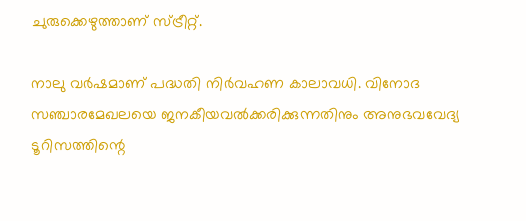ചുരുക്കെഴുത്താണ് സ്ട്രീറ്റ്.

നാലു വര്‍ഷമാണ് പദ്ധതി നിര്‍വഹണ കാലാവധി. വിനോദ സഞ്ചാരമേഖലയെ ജനകീയവല്‍ക്കരിക്കുന്നതിനും അനുഭവവേദ്യ ടൂറിസത്തിന്റെ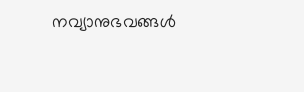നവ്യാനുഭവങ്ങള്‍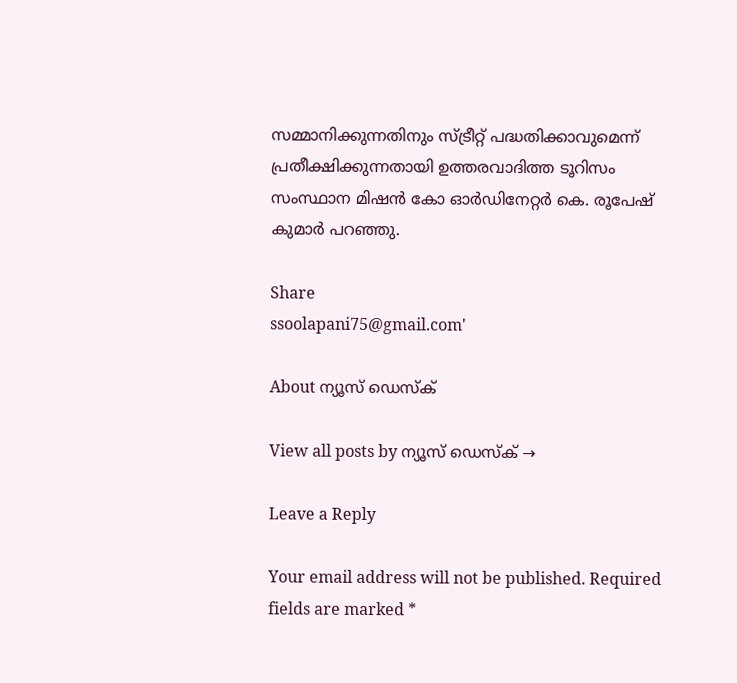സമ്മാനിക്കുന്നതിനും സ്ട്രീറ്റ് പദ്ധതിക്കാവുമെന്ന് പ്രതീക്ഷിക്കുന്നതായി ഉത്തരവാദിത്ത ടൂറിസം സംസ്ഥാന മിഷന്‍ കോ ഓര്‍ഡിനേറ്റര്‍ കെ. രൂപേഷ് കുമാര്‍ പറഞ്ഞു.

Share
ssoolapani75@gmail.com'

About ന്യൂസ് ഡെസ്ക്

View all posts by ന്യൂസ് ഡെസ്ക് →

Leave a Reply

Your email address will not be published. Required fields are marked *